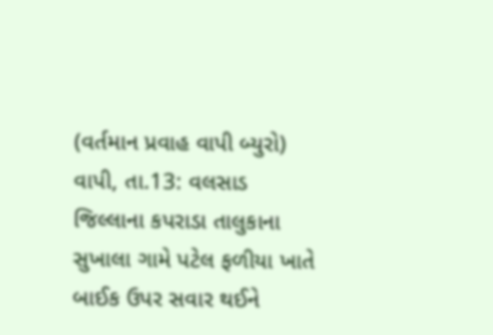(વર્તમાન પ્રવાહ વાપી બ્યુરો) વાપી, તા.13: વલસાડ જિલ્લાના કપરાડા તાલુકાના સુખાલા ગામે પટેલ ફળીયા ખાતે બાઈક ઉપર સવાર થઈને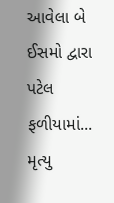આવેલા બે ઈસમો દ્વારા પટેલ ફળીયામાં...
મૃત્યુ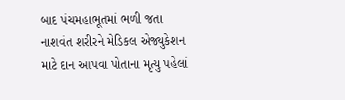બાદ પંચમહાભૂતમાં ભળી જતા નાશવંત શરીરને મેડિકલ એજ્યુકેશન માટે દાન આપવા પોતાના મૃત્યુ પહેલાં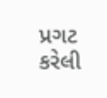પ્રગટ કરેલી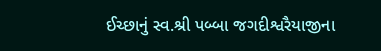ઈચ્છાનું સ્વ.શ્રી પબ્બા જગદીશ્વરૈયાજીના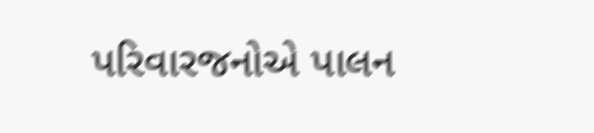પરિવારજનોએ પાલન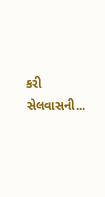કરી સેલવાસની...